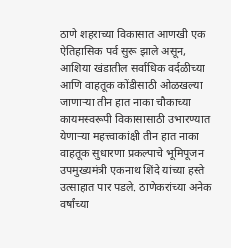ठाणे शहराच्या विकासात आणखी एक ऐतिहासिक पर्व सुरू झाले असून, आशिया खंडातील सर्वाधिक वर्दळीच्या आणि वाहतूक कोंडीसाठी ओळखल्या जाणाऱ्या तीन हात नाका चौकाच्या कायमस्वरूपी विकासासाठी उभारण्यात येणाऱ्या महत्त्वाकांक्षी तीन हात नाका वाहतूक सुधारणा प्रकल्पाचे भूमिपूजन उपमुख्यमंत्री एकनाथ शिंदे यांच्या हस्ते उत्साहात पार पडले. ठाणेकरांच्या अनेक वर्षांच्या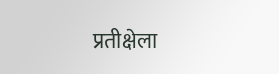प्रतीक्षेला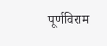पूर्णविराम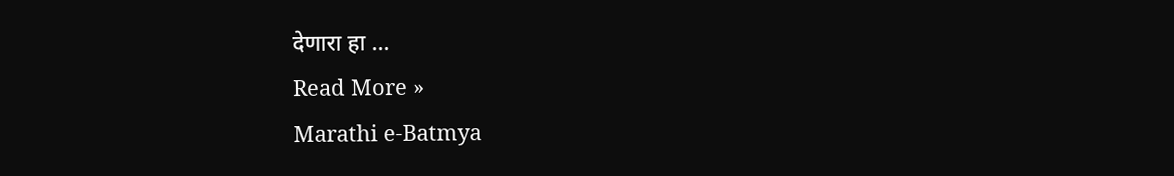देणारा हा …
Read More »
Marathi e-Batmya